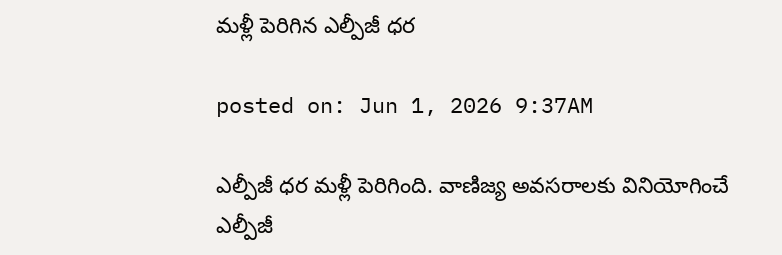మళ్లీ పెరిగిన ఎల్పీజీ ధర

posted on: Jun 1, 2026 9:37AM

ఎల్పీజీ ధర మళ్లీ పెరిగింది. వాణిజ్య అవసరాలకు వినియోగించే ఎల్పీజీ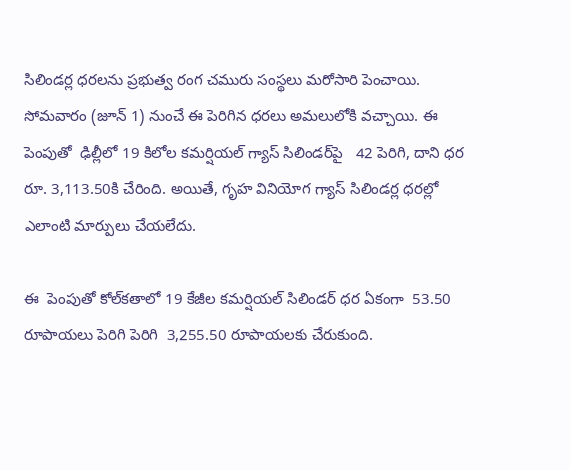సిలిండర్ల ధరలను ప్రభుత్వ రంగ చమురు సంస్థలు మరోసారి పెంచాయి. సోమవారం (జూన్ 1) నుంచే ఈ పెరిగిన ధరలు అమలులోకి వచ్చాయి. ఈ పెంపుతో  ఢిల్లీలో 19 కిలోల కమర్షియల్ గ్యాస్ సిలిండర్‌పై   42 పెరిగి, దాని ధర రూ. 3,113.50కి చేరింది. అయితే, గృహ వినియోగ గ్యాస్ సిలిండర్ల ధరల్లో ఎలాంటి మార్పులు చేయలేదు.

ఈ  పెంపుతో కోల్‌కతాలో 19 కేజీల కమర్షియల్ సిలిండర్ ధర ఏకంగా  53.50 రూపాయలు పెరిగి పెరిగి  3,255.50 రూపాయలకు చేరుకుంది.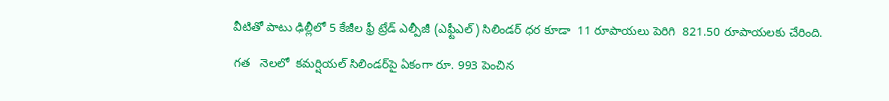వీటితో పాటు ఢిల్లీలో 5 కేజీల ఫ్రీ ట్రేడ్ ఎల్పీజీ (ఎఫ్టీఎల్‌) సిలిండర్ ధర కూడా  11 రూపాయలు పెరిగి  821.50 రూపాయలకు చేరింది.

గత   నెలలో  కమర్షియల్ సిలిండర్‌పై ఏకంగా రూ. 993 పెంచిన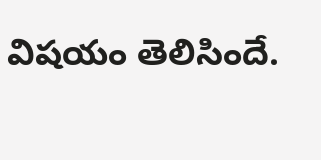విషయం తెలిసిందే.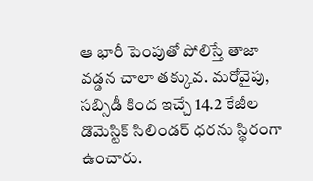ఆ భారీ పెంపుతో పోలిస్తే తాజా వడ్డన చాలా తక్కువ. మరోవైపు, సబ్సిడీ కింద ఇచ్చే 14.2 కేజీల డొమెస్టిక్ సిలిండర్ ధరను స్థిరంగా ఉంచారు.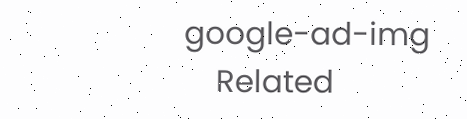google-ad-img
    Related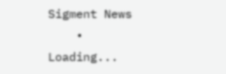Sigment News
    • Loading...